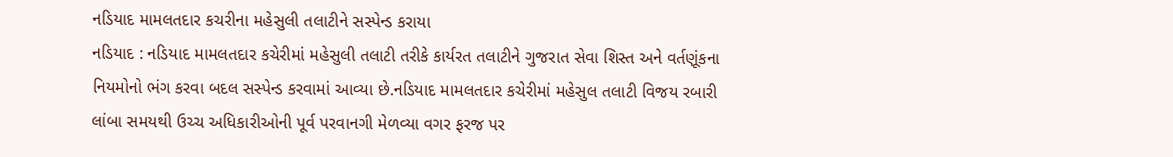નડિયાદ મામલતદાર કચરીના મહેસુલી તલાટીને સસ્પેન્ડ કરાયા
નડિયાદ : નડિયાદ મામલતદાર કચેરીમાં મહેસુલી તલાટી તરીકે કાર્યરત તલાટીને ગુજરાત સેવા શિસ્ત અને વર્તણૂંકના નિયમોનો ભંગ કરવા બદલ સસ્પેન્ડ કરવામાં આવ્યા છે.નડિયાદ મામલતદાર કચેરીમાં મહેસુલ તલાટી વિજય રબારી લાંબા સમયથી ઉચ્ચ અધિકારીઓની પૂર્વ પરવાનગી મેળવ્યા વગર ફરજ પર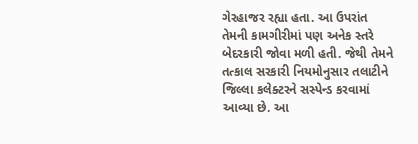ગેરહાજર રહ્યા હતા. આ ઉપરાંત તેમની કામગીરીમાં પણ અનેક સ્તરે બેદરકારી જોવા મળી હતી. જેથી તેમને તત્કાલ સરકારી નિયમોનુસાર તલાટીને જિલ્લા કલેક્ટરને સસ્પેન્ડ કરવામાં આવ્યા છે. આ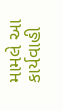મામલે આ કાર્યવાહી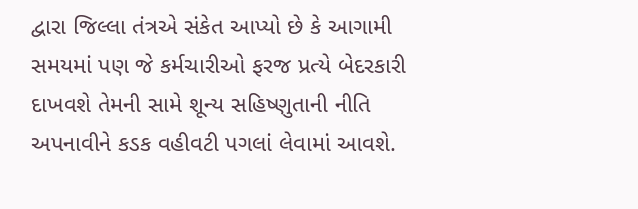દ્વારા જિલ્લા તંત્રએ સંકેત આપ્યો છે કે આગામી સમયમાં પણ જે કર્મચારીઓ ફરજ પ્રત્યે બેદરકારી દાખવશે તેમની સામે શૂન્ય સહિષ્ણુતાની નીતિ અપનાવીને કડક વહીવટી પગલાં લેવામાં આવશે.